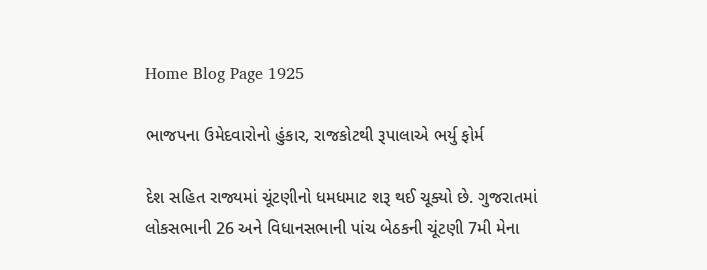Home Blog Page 1925

ભાજપના ઉમેદવારોનો હુંકાર, રાજકોટથી રૂપાલાએ ભર્યુ ફોર્મ

દેશ સહિત રાજ્યમાં ચૂંટણીનો ધમધમાટ શરૂ થઈ ચૂક્યો છે. ગુજરાતમાં લોકસભાની 26 અને વિધાનસભાની પાંચ બેઠકની ચૂંટણી 7મી મેના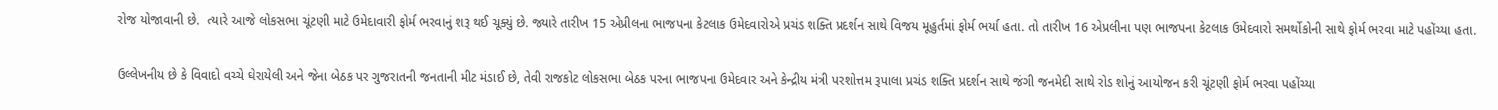રોજ યોજાવાની છે.  ત્યારે આજે લોકસભા ચૂંટણી માટે ઉમેદાવારી ફોર્મ ભરવાનું શરૂ થઈ ચૂક્યું છે. જ્યારે તારીખ 15 એપ્રીલના ભાજપના કેટલાક ઉમેદવારોએ પ્રચંડ શક્તિ પ્રદર્શન સાથે વિજય મૂહુર્તમાં ફોર્મ ભર્યા હતા. તો તારીખ 16 એપ્રલીના પણ ભાજપના કેટલાક ઉમેદવારો સમર્થોકોની સાથે ફોર્મ ભરવા માટે પહોંચ્યા હતા.

ઉલ્લેખનીય છે કે વિવાદો વચ્ચે ઘેરાયેલી અને જેના બેઠક પર ગુજરાતની જનતાની મીટ મંડાઈ છે, તેવી રાજકોટ લોકસભા બેઠક પરના ભાજપના ઉમેદવાર અને કેન્દ્રીય મંત્રી પરશોત્તમ રૂપાલા પ્રચંડ શક્તિ પ્રદર્શન સાથે જંગી જનમેદી સાથે રોડ શોનું આયોજન કરી ચૂંટણી ફોર્મ ભરવા પહોંચ્યા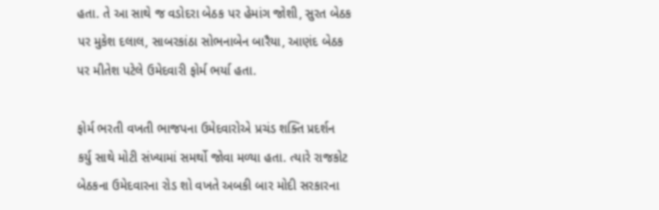હતા. તે આ સાથે જ વડોદરા બેઠક પર હેમાંગ જોશી, સુરત બેઠક પર મુકેશ દલાલ, સાબરકાંઠા સોભનાબેન બારૈયા, આણંદ બેઠક પર મીતેશ પટેલે ઉમેદવારી ફોર્મ ભર્યા હતા.

ફોર્મ ભરતી વખતી ભાજપના ઉમેદવારોએ પ્રચંડ શક્તિ પ્રદર્શન કર્યુ સાથે મોટી સંખ્યામાં સમર્થો જોવા મળ્યા હતા. ત્યારે રાજકોટ બેઠકના ઉમેદવારના રોડ શો વખતે અબકી બાર મોદી સરકારના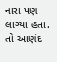નારા પણ લાગ્યા હતા. તો આણંદ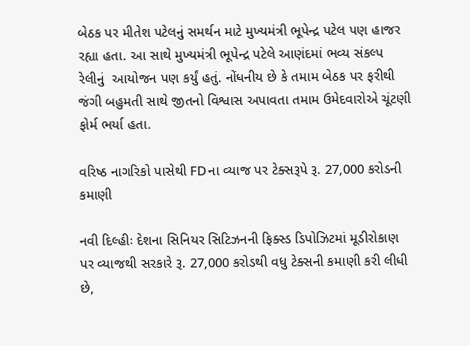બેઠક પર મીતેશ પટેલનું સમર્થન માટે મુખ્યમંત્રી ભૂપેન્દ્ર પટેલ પણ હાજર રહ્યા હતા. આ સાથે મુખ્યમંત્રી ભૂપેન્દ્ર પટેલે આણંદમાં ભવ્ય સંકલ્પ રેલીનું  આયોજન પણ કર્યું હતું. નોંધનીય છે કે તમામ બેઠક પર ફરીથી જંગી બહુમતી સાથે જીતનો વિશ્વાસ અપાવતા તમામ ઉમેદવારોએ ચૂંટણી ફોર્મ ભર્યા હતા.

વરિષ્ઠ નાગરિકો પાસેથી FDના વ્યાજ પર ટેક્સરૂપે રૂ. 27,000 કરોડની કમાણી

નવી દિલ્હીઃ દેશના સિનિયર સિટિઝનની ફિક્સ્ડ ડિપોઝિટમાં મૂડીરોકાણ પર વ્યાજથી સરકારે રૂ. 27,000 કરોડથી વધુ ટેક્સની કમાણી કરી લીધી છે,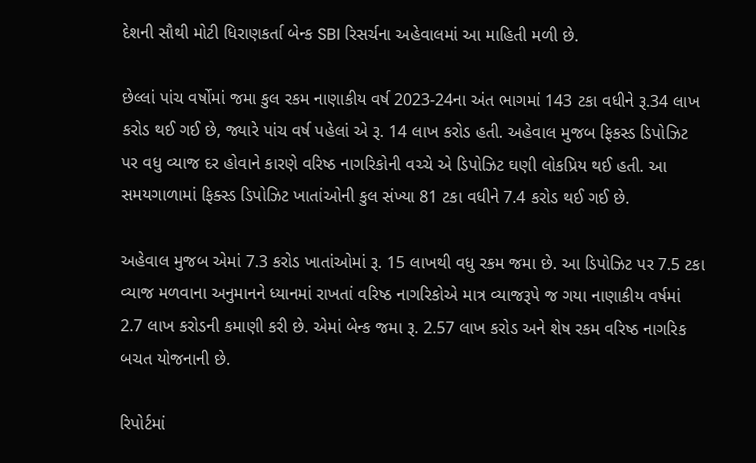દેશની સૌથી મોટી ધિરાણકર્તા બેન્ક SBI રિસર્ચના અહેવાલમાં આ માહિતી મળી છે.

છેલ્લાં પાંચ વર્ષોમાં જમા કુલ રકમ નાણાકીય વર્ષ 2023-24ના અંત ભાગમાં 143 ટકા વધીને રૂ.34 લાખ કરોડ થઈ ગઈ છે, જ્યારે પાંચ વર્ષ પહેલાં એ રૂ. 14 લાખ કરોડ હતી. અહેવાલ મુજબ ફિકસ્ડ ડિપોઝિટ પર વધુ વ્યાજ દર હોવાને કારણે વરિષ્ઠ નાગરિકોની વચ્ચે એ ડિપોઝિટ ઘણી લોકપ્રિય થઈ હતી. આ સમયગાળામાં ફિક્સ્ડ ડિપોઝિટ ખાતાંઓની કુલ સંખ્યા 81 ટકા વધીને 7.4 કરોડ થઈ ગઈ છે.

અહેવાલ મુજબ એમાં 7.3 કરોડ ખાતાંઓમાં રૂ. 15 લાખથી વધુ રકમ જમા છે. આ ડિપોઝિટ પર 7.5 ટકા વ્યાજ મળવાના અનુમાનને ધ્યાનમાં રાખતાં વરિષ્ઠ નાગરિકોએ માત્ર વ્યાજરૂપે જ ગયા નાણાકીય વર્ષમાં 2.7 લાખ કરોડની કમાણી કરી છે. એમાં બેન્ક જમા રૂ. 2.57 લાખ કરોડ અને શેષ રકમ વરિષ્ઠ નાગરિક બચત યોજનાની છે.

રિપોર્ટમાં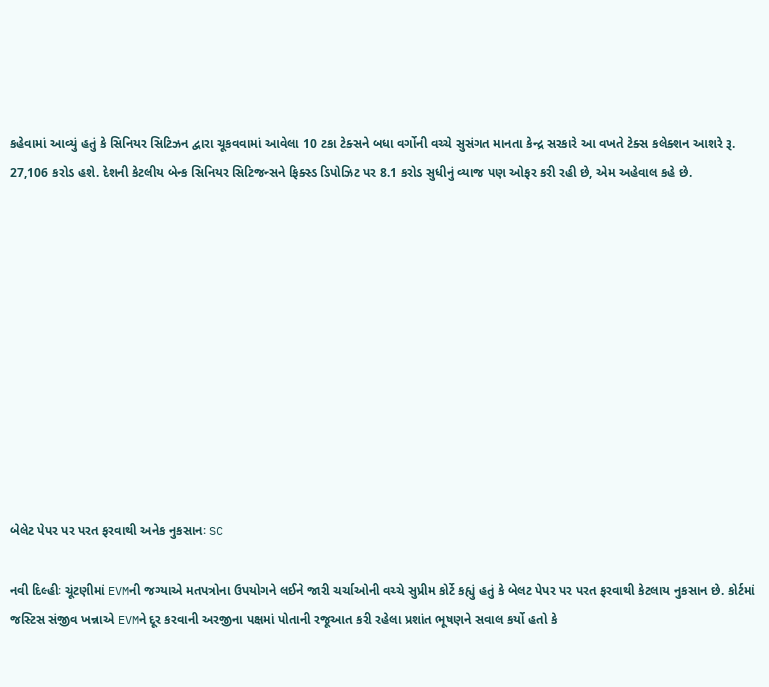કહેવામાં આવ્યું હતું કે સિનિયર સિટિઝન દ્વારા ચૂકવવામાં આવેલા 10 ટકા ટેક્સને બધા વર્ગોની વચ્ચે સુસંગત માનતા કેન્દ્ર સરકારે આ વખતે ટેક્સ કલેક્શન આશરે રૂ. 27,106 કરોડ હશે. દેશની કેટલીય બેન્ક સિનિયર સિટિજન્સને ફિક્સ્ડ ડિપોઝિટ પર 8.1 કરોડ સુધીનું વ્યાજ પણ ઓફર કરી રહી છે, એમ અહેવાલ કહે છે.











બેલેટ પેપર પર પરત ફરવાથી અનેક નુકસાનઃ SC

નવી દિલ્હીઃ ચૂંટણીમાં EVMની જગ્યાએ મતપત્રોના ઉપયોગને લઈને જારી ચર્ચાઓની વચ્ચે સુપ્રીમ કોર્ટે કહ્યું હતું કે બેલટ પેપર પર પરત ફરવાથી કેટલાય નુકસાન છે. કોર્ટમાં જસ્ટિસ સંજીવ ખન્નાએ EVMને દૂર કરવાની અરજીના પક્ષમાં પોતાની રજૂઆત કરી રહેલા પ્રશાંત ભૂષણને સવાલ કર્યો હતો કે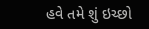હવે તમે શું ઇચ્છો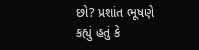છો? પ્રશાંત ભૂષણે કહ્યું હતું કે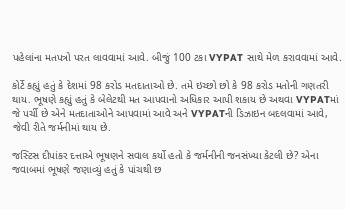પહેલાંના મતપત્રો પરત લાવવામાં આવે. બીજું 100 ટકા VYPAT સાથે મેળ કરાવવામાં આવે.

કોર્ટે કહ્યું હતું કે દેશમાં 98 કરોડ મતદાતાઓ છે. તમે ઇચ્છો છો કે 98 કરોડ મતોની ગણતરી થાય. ભૂષણે કહ્યું હતું કે બેલેટથી મત આપવાનો અધિકાર આપી શકાય છે અથવા VYPATમાં જે પર્ચી છે એને મતદાતાઓને આપવામાં આવે અને VYPATની ડિઝાઇન બદલવામાં આવે, જેવી રીતે જર્મનીમાં થાય છે.

જસ્ટિસ દીપાંકર દત્તાએ ભૂષણને સવાલ કર્યો હતો કે જર્મનીની જનસંખ્યા કેટલી છે? એના જવાબમાં ભૂષણે જણાવ્યું હતું કે પાંચથી છ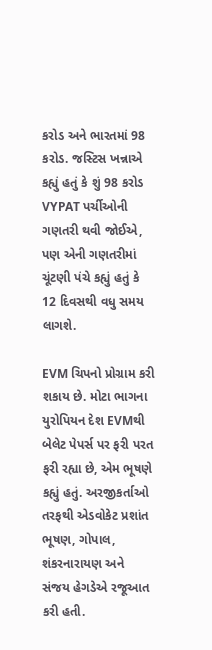કરોડ અને ભારતમાં 98 કરોડ. જસ્ટિસ ખન્નાએ કહ્યું હતું કે શું 98 કરોડ VYPAT પર્ચીઓની ગણતરી થવી જોઈએ, પણ એની ગણતરીમાં ચૂંટણી પંચે કહ્યું હતું કે 12 દિવસથી વધુ સમય લાગશે.

EVM ચિપનો પ્રોગ્રામ કરી શકાય છે. મોટા ભાગના યુરોપિયન દેશ EVMથી બેલેટ પેપર્સ પર ફરી પરત ફરી રહ્યા છે, એમ ભૂષણે કહ્યું હતું. અરજીકર્તાઓ તરફથી એડવોકેટ પ્રશાંત ભૂષણ, ગોપાલ, શંકરનારાયણ અને સંજય હેગડેએ રજૂઆત કરી હતી.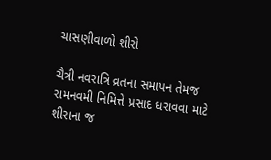ચાસણીવાળો શીરો

ચૈત્રી નવરાત્રિ વ્રતના સમાપન તેમજ રામનવમી નિમિત્તે પ્રસાદ ધરાવવા માટે શીરાના જ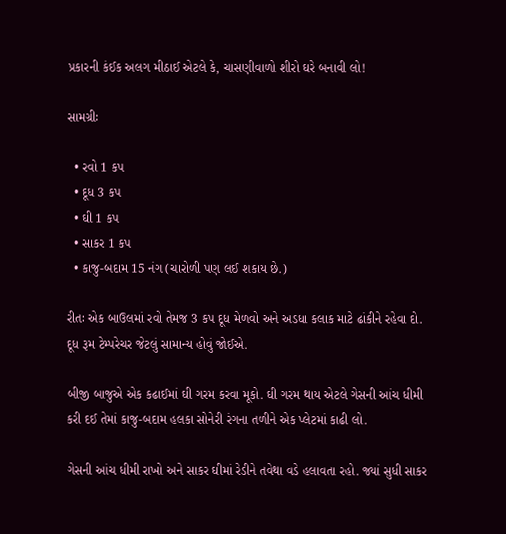પ્રકારની કંઈક અલગ મીઠાઈ એટલે કે, ચાસણીવાળો શીરો ઘરે બનાવી લો!

સામગ્રીઃ

  • રવો 1 કપ
  • દૂધ 3 કપ
  • ઘી 1 કપ
  • સાકર 1 કપ
  • કાજુ-બદામ 15 નંગ (ચારોળી પણ લઈ શકાય છે.)

રીતઃ એક બાઉલમાં રવો તેમજ 3 કપ દૂધ મેળવો અને અડધા કલાક માટે ઢાંકીને રહેવા દો.  દૂધ રૂમ ટેમ્પરેચર જેટલું સામાન્ય હોવું જોઈએ.

બીજી બાજુએ એક કઢાઈમાં ઘી ગરમ કરવા મૂકો. ઘી ગરમ થાય એટલે ગેસની આંચ ધીમી કરી દઈ તેમાં કાજુ-બદામ હલકા સોનેરી રંગના તળીને એક પ્લેટમાં કાઢી લો.

ગેસની આંચ ધીમી રાખો અને સાકર ઘીમાં રેડીને તવેથા વડે હલાવતા રહો. જ્યાં સુધી સાકર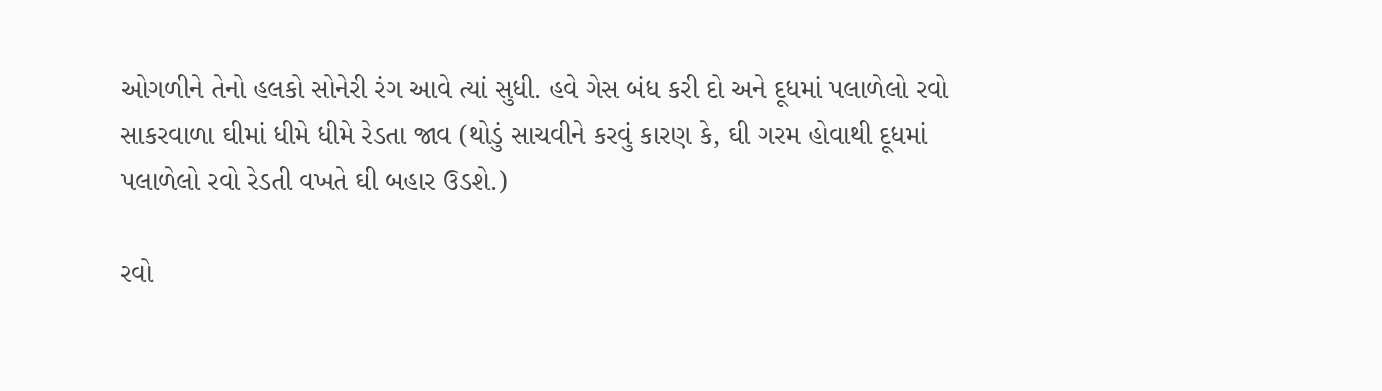ઓગળીને તેનો હલકો સોનેરી રંગ આવે ત્યાં સુધી. હવે ગેસ બંધ કરી દો અને દૂધમાં પલાળેલો રવો સાકરવાળા ઘીમાં ધીમે ધીમે રેડતા જાવ (થોડું સાચવીને કરવું કારણ કે, ઘી ગરમ હોવાથી દૂધમાં પલાળેલો રવો રેડતી વખતે ઘી બહાર ઉડશે.)

રવો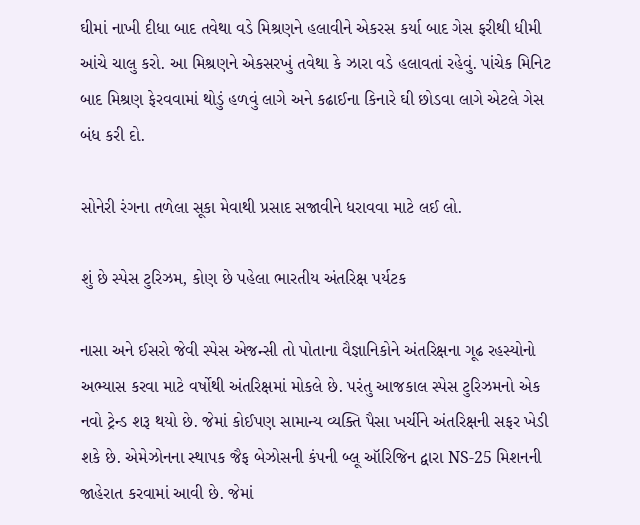ઘીમાં નાખી દીધા બાદ તવેથા વડે મિશ્રણને હલાવીને એકરસ કર્યા બાદ ગેસ ફરીથી ધીમી આંચે ચાલુ કરો. આ મિશ્રણને એકસરખું તવેથા કે ઝારા વડે હલાવતાં રહેવું. પાંચેક મિનિટ બાદ મિશ્રણ ફેરવવામાં થોડું હળવું લાગે અને કઢાઈના કિનારે ઘી છોડવા લાગે એટલે ગેસ બંધ કરી દો.

સોનેરી રંગના તળેલા સૂકા મેવાથી પ્રસાદ સજાવીને ધરાવવા માટે લઈ લો.

શું છે સ્પેસ ટુરિઝમ, કોણ છે પહેલા ભારતીય અંતરિક્ષ પર્યટક

નાસા અને ઈસરો જેવી સ્પેસ એજન્સી તો પોતાના વૈજ્ઞાનિકોને અંતરિક્ષના ગૂઢ રહસ્યોનો અભ્યાસ કરવા માટે વર્ષોથી અંતરિક્ષમાં મોકલે છે. પરંતુ આજકાલ સ્પેસ ટુરિઝમનો એક નવો ટ્રેન્ડ શરૂ થયો છે. જેમાં કોઈપણ સામાન્ય વ્યક્તિ પૈસા ખર્ચીને અંતરિક્ષની સફર ખેડી શકે છે. એમેઝોનના સ્થાપક જૈફ બેઝોસની કંપની બ્લૂ ઑરિજિન દ્વારા NS-25 મિશનની જાહેરાત કરવામાં આવી છે. જેમાં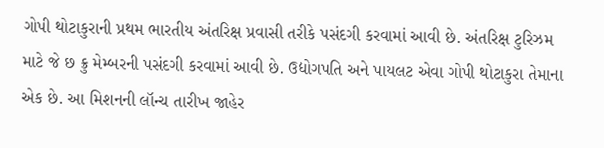ગોપી થોટાકુરાની પ્રથમ ભારતીય અંતરિક્ષ પ્રવાસી તરીકે પસંદગી કરવામાં આવી છે. અંતરિક્ષ ટુરિઝમ માટે જે છ ક્રુ મેમ્બરની પસંદગી કરવામાં આવી છે. ઉદ્યોગપતિ અને પાયલટ એવા ગોપી થોટાકુરા તેમાના એક છે. આ મિશનની લૉન્ચ તારીખ જાહેર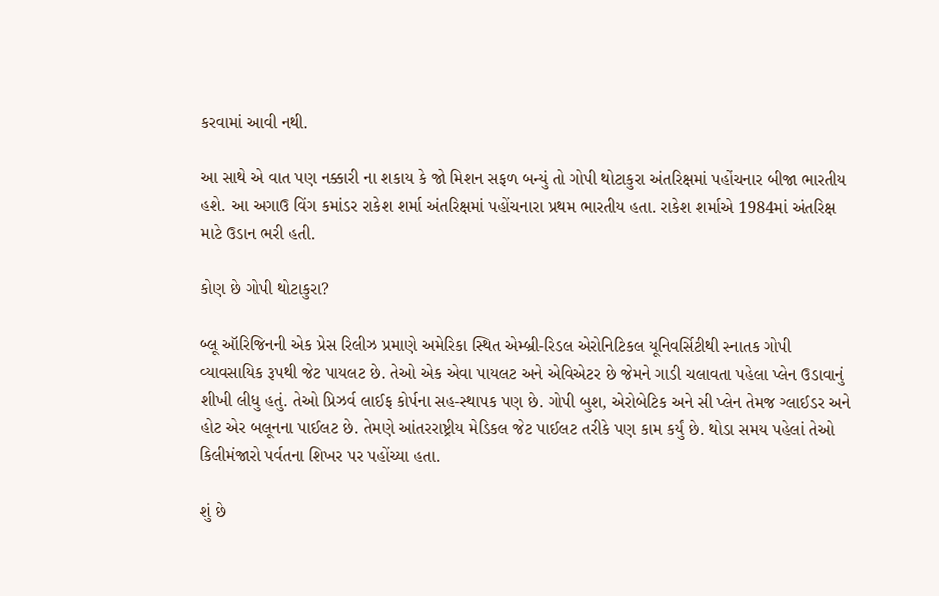કરવામાં આવી નથી.

આ સાથે એ વાત પણ નક્કારી ના શકાય કે જો મિશન સફળ બન્યું તો ગોપી થોટાકુરા અંતરિક્ષમાં પહોંચનાર બીજા ભારતીય હશે. આ અગાઉ વિંગ કમાંડર રાકેશ શર્મા અંતરિક્ષમાં પહોંચનારા પ્રથમ ભારતીય હતા. રાકેશ શર્માએ 1984માં અંતરિક્ષ માટે ઉડાન ભરી હતી.

કોણ છે ગોપી થોટાકુરા?

બ્લૂ ઑરિજિનની એક પ્રેસ રિલીઝ પ્રમાણે અમેરિકા સ્થિત એમ્બ્રી-રિડલ એરોનિટિકલ યૂનિવર્સિટીથી સ્નાતક ગોપી વ્યાવસાયિક રૂપથી જેટ પાયલટ છે. તેઓ એક એવા પાયલટ અને એવિએટર છે જેમને ગાડી ચલાવતા પહેલા પ્લેન ઉડાવાનું શીખી લીધુ હતું. તેઓ પ્રિઝર્વ લાઈફ કોર્પના સહ-સ્થાપક પણ છે. ગોપી બુશ, એરોબેટિક અને સી પ્લેન તેમજ ગ્લાઈડર અને હોટ એર બલૂનના પાઈલટ છે. તેમણે આંતરરાષ્ટ્રીય મેડિકલ જેટ પાઈલટ તરીકે પણ કામ કર્યું છે. થોડા સમય પહેલાં તેઓ કિલીમંજારો પર્વતના શિખર પર પહોંચ્યા હતા.

શું છે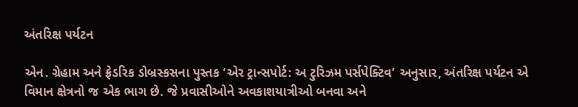અંતરિક્ષ પર્યટન

એન. ગ્રેહામ અને ફ્રેડરિક ડોબ્રસ્કસના પુસ્તક ‘એર ટ્રાન્સપોર્ટ: અ ટુરિઝમ પર્સપેક્ટિવ’ અનુસાર, અંતરિક્ષ પર્યટન એ વિમાન ક્ષેત્રનો જ એક ભાગ છે. જે પ્રવાસીઓને અવકાશયાત્રીઓ બનવા અને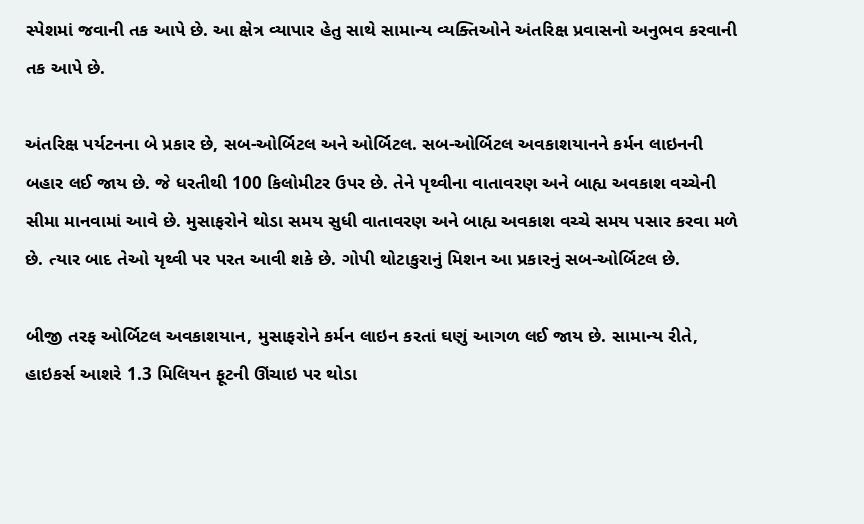સ્પેશમાં જવાની તક આપે છે. આ ક્ષેત્ર વ્યાપાર હેતુ સાથે સામાન્ય વ્યક્તિઓને અંતરિક્ષ પ્રવાસનો અનુભવ કરવાની તક આપે છે.

અંતરિક્ષ પર્યટનના બે પ્રકાર છે, સબ-ઓર્બિટલ અને ઓર્બિટલ. સબ-ઓર્બિટલ અવકાશયાનને કર્મન લાઇનની બહાર લઈ જાય છે. જે ધરતીથી 100 કિલોમીટર ઉપર છે. તેને પૃથ્વીના વાતાવરણ અને બાહ્ય અવકાશ વચ્ચેની સીમા માનવામાં આવે છે. મુસાફરોને થોડા સમય સુધી વાતાવરણ અને બાહ્ય અવકાશ વચ્ચે સમય પસાર કરવા મળે છે. ત્યાર બાદ તેઓ યૃથ્વી પર પરત આવી શકે છે. ગોપી થોટાકુરાનું મિશન આ પ્રકારનું સબ-ઓર્બિટલ છે.

બીજી તરફ ઓર્બિટલ અવકાશયાન, મુસાફરોને કર્મન લાઇન કરતાં ઘણું આગળ લઈ જાય છે. સામાન્ય રીતે, હાઇકર્સ આશરે 1.3 મિલિયન ફૂટની ઊંચાઇ પર થોડા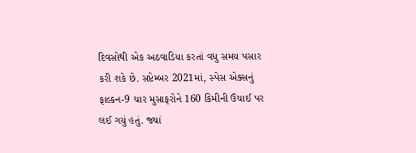દિવસોથી એક અઠવાડિયા કરતાં વધુ સમય પસાર કરી શકે છે. સપ્ટેમ્બર 2021માં, સ્પેસ એક્સનું ફાલ્કન-9 ચાર મુસાફરોને 160 કિમીની ઉંચાઈ પર લઈ ગયું હતું. જ્યાં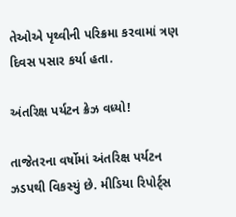તેઓએ પૃથ્વીની પરિક્રમા કરવામાં ત્રણ દિવસ પસાર કર્યા હતા.

અંતરિક્ષ પર્યટન ક્રેઝ વધ્યો!

તાજેતરના વર્ષોમાં અંતરિક્ષ પર્યટન ઝડપથી વિકસ્યું છે. મીડિયા રિપોર્ટ્સ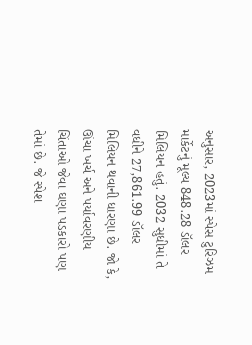અનુસાર, 2023માં સ્પેસ ટુરિઝમ માર્કેટનું મૂલ્ય 848.28 ડૉલર મિલિયન હતું. 2032 સુધીમાં તે વધીને 27,861.99 ડૉલર મિલિયન થવાની ધારણા છે. જો કે, ઊંચા ખર્ચ અને પર્યાવરણીય ચિંતાઓ જેવા ઘણા પડકારો પણ તેમાં છે. જે સ્પેશ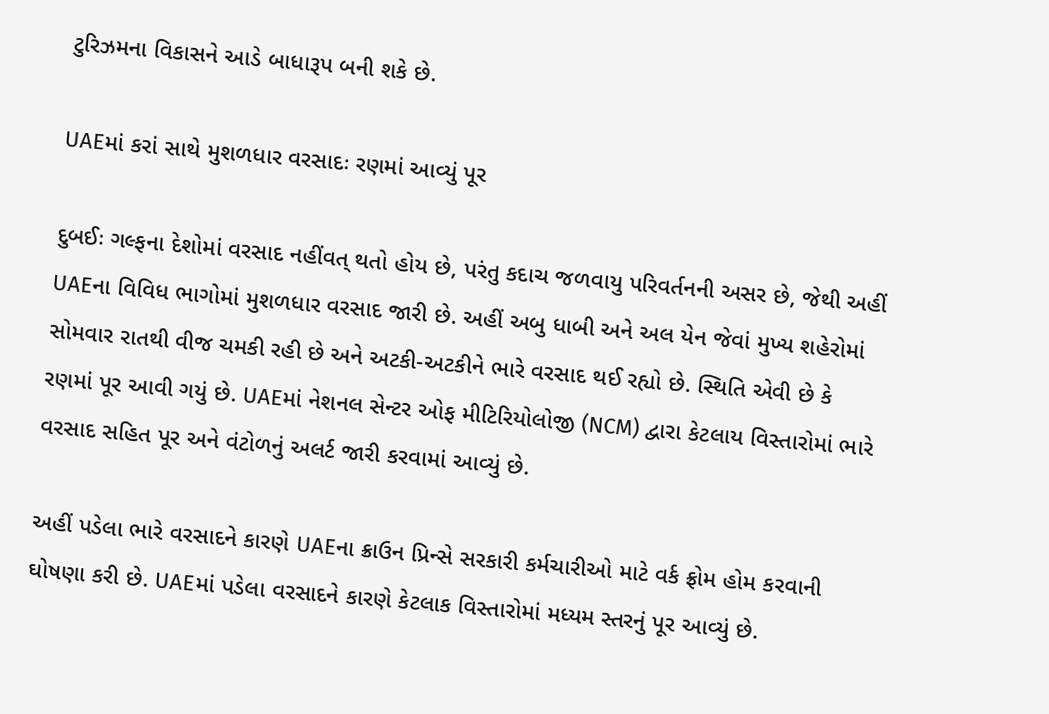ટુરિઝમના વિકાસને આડે બાધારૂપ બની શકે છે.

UAEમાં કરાં સાથે મુશળધાર વરસાદઃ રણમાં આવ્યું પૂર

દુબઈઃ ગલ્ફના દેશોમાં વરસાદ નહીંવત્ થતો હોય છે, પરંતુ કદાચ જળવાયુ પરિવર્તનની અસર છે, જેથી અહીં UAEના વિવિધ ભાગોમાં મુશળધાર વરસાદ જારી છે. અહીં અબુ ધાબી અને અલ યેન જેવાં મુખ્ય શહેરોમાં સોમવાર રાતથી વીજ ચમકી રહી છે અને અટકી-અટકીને ભારે વરસાદ થઈ રહ્યો છે. સ્થિતિ એવી છે કે રણમાં પૂર આવી ગયું છે. UAEમાં નેશનલ સેન્ટર ઓફ મીટિરિયોલોજી (NCM) દ્વારા કેટલાય વિસ્તારોમાં ભારે વરસાદ સહિત પૂર અને વંટોળનું અલર્ટ જારી કરવામાં આવ્યું છે.

અહીં પડેલા ભારે વરસાદને કારણે UAEના ક્રાઉન પ્રિન્સે સરકારી કર્મચારીઓ માટે વર્ક ફ્રોમ હોમ કરવાની ઘોષણા કરી છે. UAEમાં પડેલા વરસાદને કારણે કેટલાક વિસ્તારોમાં મધ્યમ સ્તરનું પૂર આવ્યું છે.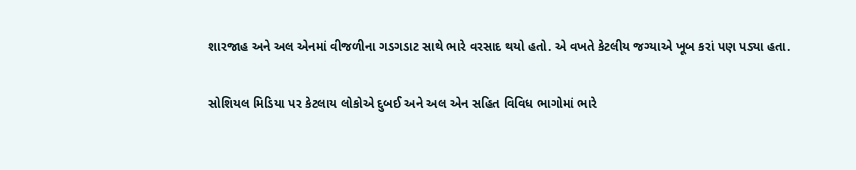શારજાહ અને અલ એનમાં વીજળીના ગડગડાટ સાથે ભારે વરસાદ થયો હતો. એ વખતે કેટલીય જગ્યાએ ખૂબ કરાં પણ પડ્યા હતા.

સોશિયલ મિડિયા પર કેટલાય લોકોએ દુબઈ અને અલ એન સહિત વિવિધ ભાગોમાં ભારે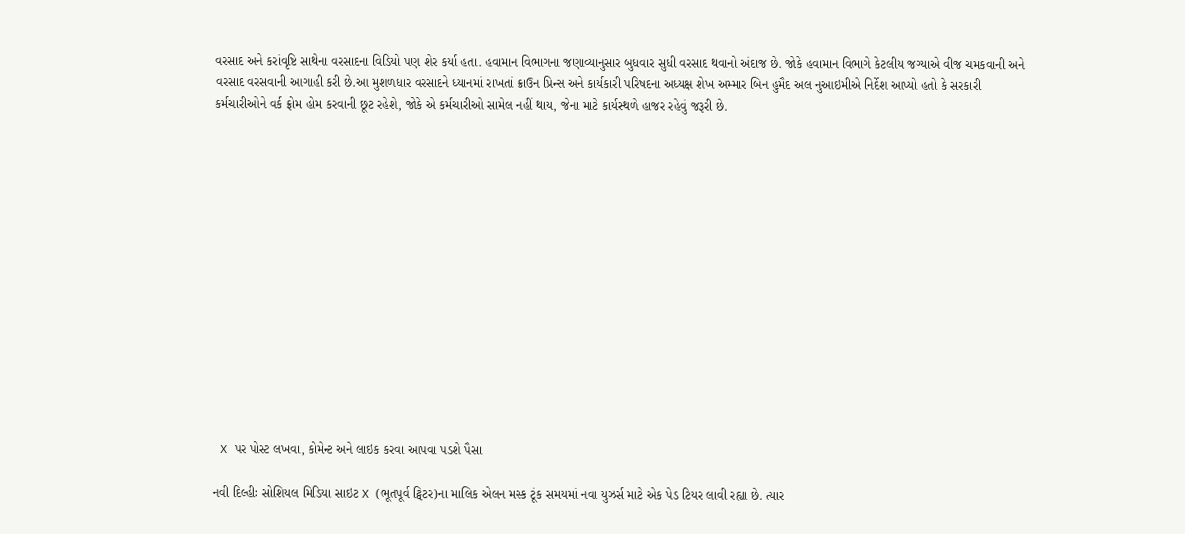વરસાદ અને કરાંવૃષ્ટિ સાથેના વરસાદના વિડિયો પણ શેર કર્યા હતા. હવામાન વિભાગના જણાવ્યાનુસાર બુધવાર સુધી વરસાદ થવાનો અંદાજ છે. જોકે હવામાન વિભાગે કેટલીય જગ્યાએ વીજ ચમકવાની અને વરસાદ વરસવાની આગાહી કરી છે.આ મુશળધાર વરસાદને ધ્યાનમાં રાખતાં ક્રાઉન પ્રિન્સ અને કાર્યકારી પરિષદના અધ્યક્ષ શેખ અમ્માર બિન હુમૈદ અલ નુઆઇમીએ નિર્દેશ આપ્યો હતો કે સરકારી કર્મચારીઓને વર્ક ફ્રોમ હોમ કરવાની છૂટ રહેશે, જોકે એ કર્મચારીઓ સામેલ નહીં થાય, જેના માટે કાર્યસ્થળે હાજર રહેવું જરૂરી છે.















 X પર પોસ્ટ લખવા, કોમેન્ટ અને લાઇક કરવા આપવા પડશે પૈસા

નવી દિલ્હીઃ સોશિયલ મિડિયા સાઇટ X (ભૂતપૂર્વ ટ્વિટર)ના માલિક એલન મસ્ક ટૂંક સમયમાં નવા યુઝર્સ માટે એક પેડ ટિયર લાવી રહ્યા છે. ત્યાર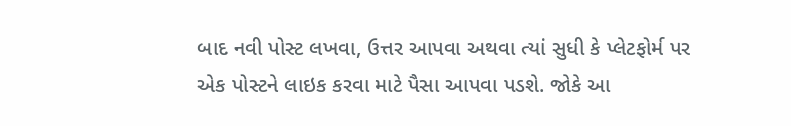બાદ નવી પોસ્ટ લખવા, ઉત્તર આપવા અથવા ત્યાં સુધી કે પ્લેટફોર્મ પર એક પોસ્ટને લાઇક કરવા માટે પૈસા આપવા પડશે. જોકે આ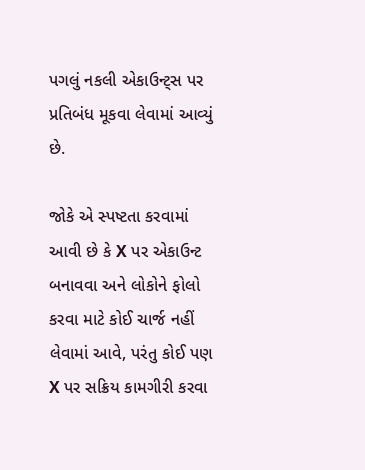પગલું નકલી એકાઉન્ટ્સ પર પ્રતિબંધ મૂકવા લેવામાં આવ્યું છે.

જોકે એ સ્પષ્ટતા કરવામાં આવી છે કે X પર એકાઉન્ટ બનાવવા અને લોકોને ફોલો કરવા માટે કોઈ ચાર્જ નહીં લેવામાં આવે, પરંતુ કોઈ પણ X પર સક્રિય કામગીરી કરવા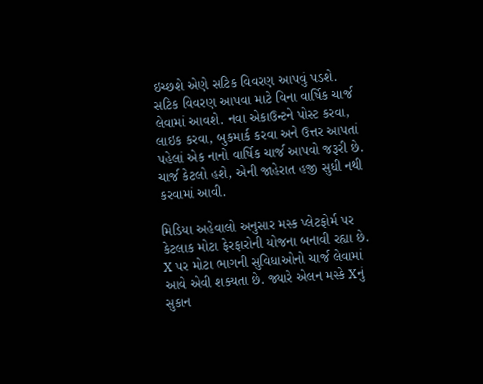ઇચ્છશે એણે સટિક વિવરણ આપવું પડશે. સટિક વિવરણ આપવા માટે વિના વાર્ષિક ચાર્જ લેવામાં આવશે. નવા એકાઉન્ટને પોસ્ટ કરવા, લાઇક કરવા, બુકમાર્ક કરવા અને ઉત્તર આપતાં પહેલાં એક નાનો વાર્ષિક ચાર્જ આપવો જરૂરી છે. ચાર્જ કેટલો હશે, એની જાહેરાત હજી સુધી નથી કરવામાં આવી.

મિડિયા અહેવાલો અનુસાર મસ્ક પ્લેટફોર્મ પર કેટલાક મોટા ફેરફારોની યોજના બનાવી રહ્યા છે. X પર મોટા ભાગની સુવિધાઓનો ચાર્જ લેવામાં આવે એવી શક્યતા છે. જ્યારે એલન મસ્કે Xનું સુકાન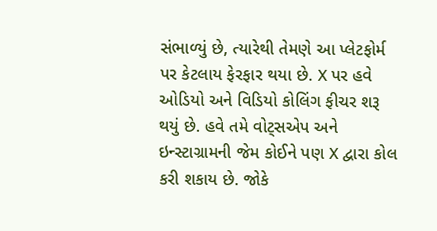સંભાળ્યું છે, ત્યારેથી તેમણે આ પ્લેટફોર્મ પર કેટલાય ફેરફાર થયા છે. X પર હવે ઓડિયો અને વિડિયો કોલિંગ ફીચર શરૂ થયું છે. હવે તમે વોટ્સએપ અને ઇન્સ્ટાગ્રામની જેમ કોઈને પણ X દ્વારા કોલ કરી શકાય છે. જોકે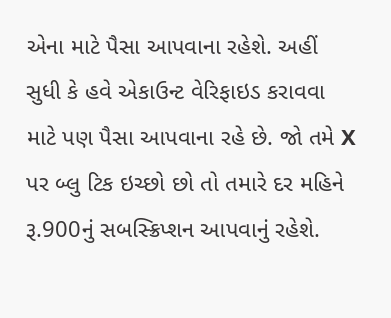એના માટે પૈસા આપવાના રહેશે. અહીં સુધી કે હવે એકાઉન્ટ વેરિફાઇડ કરાવવા માટે પણ પૈસા આપવાના રહે છે. જો તમે X પર બ્લુ ટિક ઇચ્છો છો તો તમારે દર મહિને રૂ.900નું સબસ્ક્રિપ્શન આપવાનું રહેશે.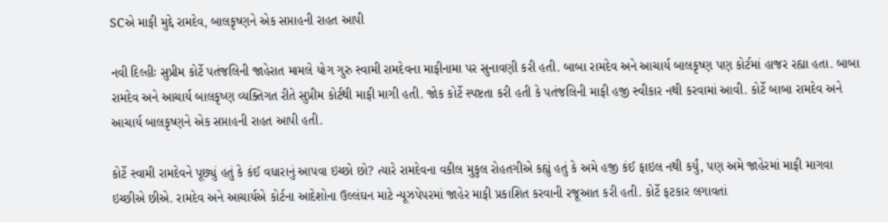SCએ માફી મુદ્દે રામદેવ, બાલકૃષ્ણને એક સપ્તાહની રાહત આપી

નવી દિલ્હીઃ સુપ્રીમ કોર્ટે પતંજલિની જાહેરાત મામલે યોગ ગુરુ સ્વામી રામદેવના માફીનામા પર સુનાવણી કરી હતી. બાબા રામદેવ અને આચાર્ય બાલકૃષ્ણ પણ કોર્ટમાં હાજર રહ્યા હતા. બાબા રામદેવ અને આચાર્ય બાલકૃષ્ણ વ્યક્તિગત રીતે સુપ્રીમ કોર્ટથી માફી માગી હતી. જોક કોર્ટે સ્પષ્ટતા કરી હતી કે પતંજલિની માફી હજી સ્વીકાર નથી કરવામાં આવી. કોર્ટે બાબા રામદેવ અને આચાર્ય બાલકૃષ્ણને એક સપ્તાહની રાહત આપી હતી.

કોર્ટે સ્વામી રામદેવને પૂછ્યું હતું કે કંઈ વધારાનું આપવા ઇચ્છો છો? ત્યારે રામદેવના વકીલ મુકુલ રોહતગીએ કહ્યું હતું કે અમે હજી કંઈ ફાઇલ નથી કર્યું, પણ અમે જાહેરમાં માફી માગવા ઇચ્છીએ છીએ. રામદેવ અને આચાર્યએ કોર્ટના આદેશોના ઉલ્લંઘન માટે ન્યૂઝપેપરમાં જાહેર માફી પ્રકાશિત કરવાની રજૂઆત કરી હતી. કોર્ટે ફટકાર લગાવતાં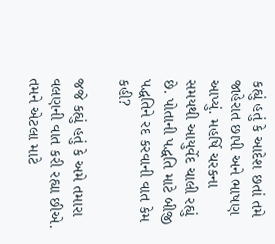કહ્યું હતું કે આદેશ છતાં તમે જાહેરાત છાપી અને ભાષણ આપ્યું. મહર્ષિ ચરકના સમયથી આયુર્વેદ ચાલી રહ્યું છે. પોતાની પદ્ધતિ માટે બીજી પદ્ધતિને રદ કરવાની વાત કેમ કહી?

જજે કહ્યું હતું કે અમે તમારા વલણની વાત કરી રહ્યા છીએ. તમને એટલા માટે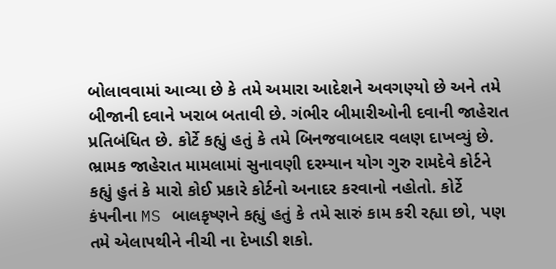બોલાવવામાં આવ્યા છે કે તમે અમારા આદેશને અવગણ્યો છે અને તમે બીજાની દવાને ખરાબ બતાવી છે. ગંભીર બીમારીઓની દવાની જાહેરાત પ્રતિબંધિત છે. કોર્ટે કહ્યું હતું કે તમે બિનજવાબદાર વલણ દાખવ્યું છે. ભ્રામક જાહેરાત મામલામાં સુનાવણી દરમ્યાન યોગ ગુરુ રામદેવે કોર્ટને કહ્યું હુતં કે મારો કોઈ પ્રકારે કોર્ટનો અનાદર કરવાનો નહોતો. કોર્ટે કંપનીના MS બાલકૃષ્ણને કહ્યું હતું કે તમે સારું કામ કરી રહ્યા છો, પણ તમે એલાપથીને નીચી ના દેખાડી શકો.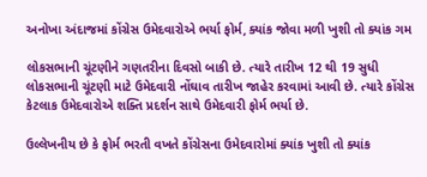અનોખા અંદાજમાં કોંગ્રેસ ઉમેદવારોએ ભર્યા ફોર્મ, ક્યાંક જોવા મળી ખુશી તો ક્યાંક ગમ

લોકસભાની ચૂંટણીને ગણતરીના દિવસો બાકી છે. ત્યારે તારીખ 12 થી 19 સુધી લોકસભાની ચૂંટણી માટે ઉમેદવારી નોંઘાવ તારીખ જાહેર કરવામાં આવી છે. ત્યારે કોંગ્રેસ કેટલાક ઉમેદવારોએ શક્તિ પ્રદર્શન સાથે ઉમેદવારી ફોર્મ ભર્યા છે.

ઉલ્લેખનીય છે કે ફોર્મ ભરતી વખતે કોંગ્રેસના ઉમેદવારોમાં ક્યાંક ખુશી તો ક્યાંક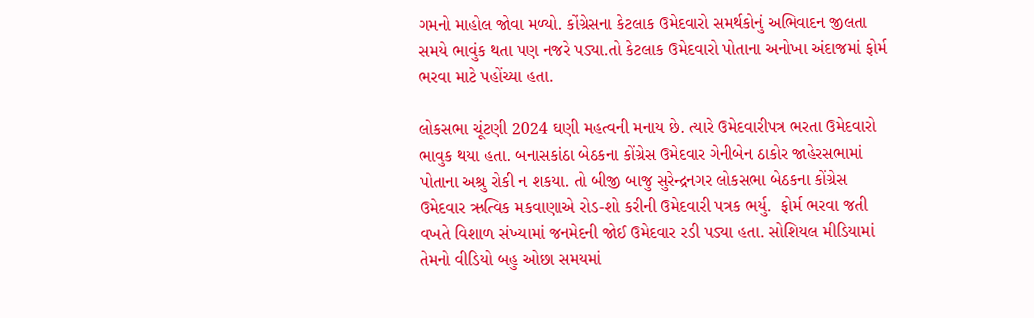ગમનો માહોલ જોવા મળ્યો. કોંગ્રેસના કેટલાક ઉમેદવારો સમર્થકોનું અભિવાદન જીલતા સમયે ભાવુંક થતા પણ નજરે પડ્યા.તો કેટલાક ઉમેદવારો પોતાના અનોખા અંદાજમાં ફોર્મ ભરવા માટે પહોંચ્યા હતા.

લોકસભા ચૂંટણી 2024 ઘણી મહત્વની મનાય છે. ત્યારે ઉમેદવારીપત્ર ભરતા ઉમેદવારો ભાવુક થયા હતા. બનાસકાંઠા બેઠકના કોંગ્રેસ ઉમેદવાર ગેનીબેન ઠાકોર જાહેરસભામાં પોતાના અશ્રુ રોકી ન શકયા. તો બીજી બાજુ સુરેન્દ્રનગર લોકસભા બેઠકના કોંગ્રેસ ઉમેદવાર ઋત્વિક મકવાણાએ રોડ-શો કરીની ઉમેદવારી પત્રક ભર્યુ.  ફોર્મ ભરવા જતી વખતે વિશાળ સંખ્યામાં જનમેદની જોઈ ઉમેદવાર રડી પડ્યા હતા. સોશિયલ મીડિયામાં તેમનો વીડિયો બહુ ઓછા સમયમાં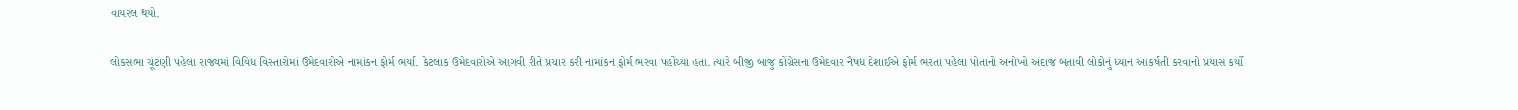વાયરલ થયો.

લોકસભા ચૂંટણી પહેલા રાજ્યમાં વિવિધ વિસ્તારોમાં ઉમેદવારોએ નામાંકન ફોર્મ ભર્યા. કેટલાક ઉમેદવારોએ આગવી રીતે પ્રચાર કરી નામાંકન ફોર્મ ભરવા પહોંચ્યા હતા. ત્યારે બીજી બાજુ કોંગ્રેસના ઉમેદવાર નૈષધ દેશાઈએ ફોર્મ ભરતા પહેલા પોતાનો અનોખો અંદાજ બતાવી લોકોનું ધ્યાન આકર્ષતી કરવાનો પ્રયાસ કર્યો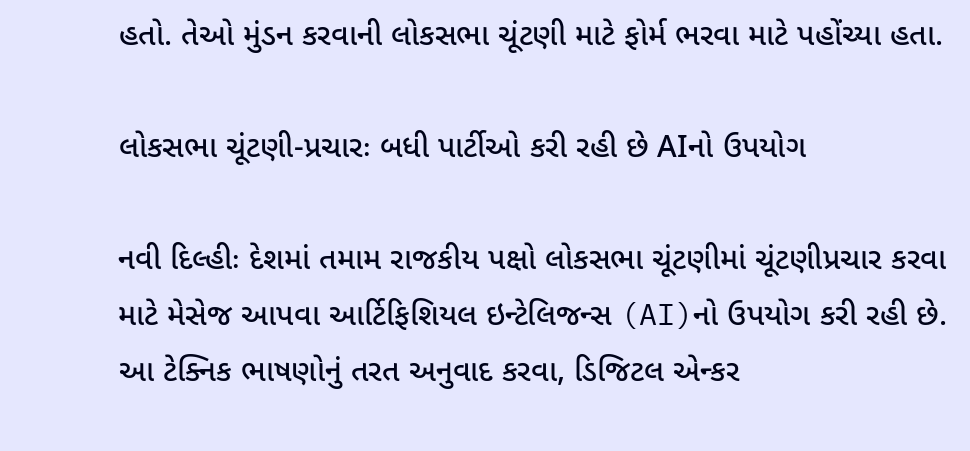હતો. તેઓ મુંડન કરવાની લોકસભા ચૂંટણી માટે ફોર્મ ભરવા માટે પહોંચ્યા હતા.

લોકસભા ચૂંટણી-પ્રચારઃ બધી પાર્ટીઓ કરી રહી છે AIનો ઉપયોગ

નવી દિલ્હીઃ દેશમાં તમામ રાજકીય પક્ષો લોકસભા ચૂંટણીમાં ચૂંટણીપ્રચાર કરવા માટે મેસેજ આપવા આર્ટિફિશિયલ ઇન્ટેલિજન્સ (AI)નો ઉપયોગ કરી રહી છે. આ ટેક્નિક ભાષણોનું તરત અનુવાદ કરવા, ડિજિટલ એન્કર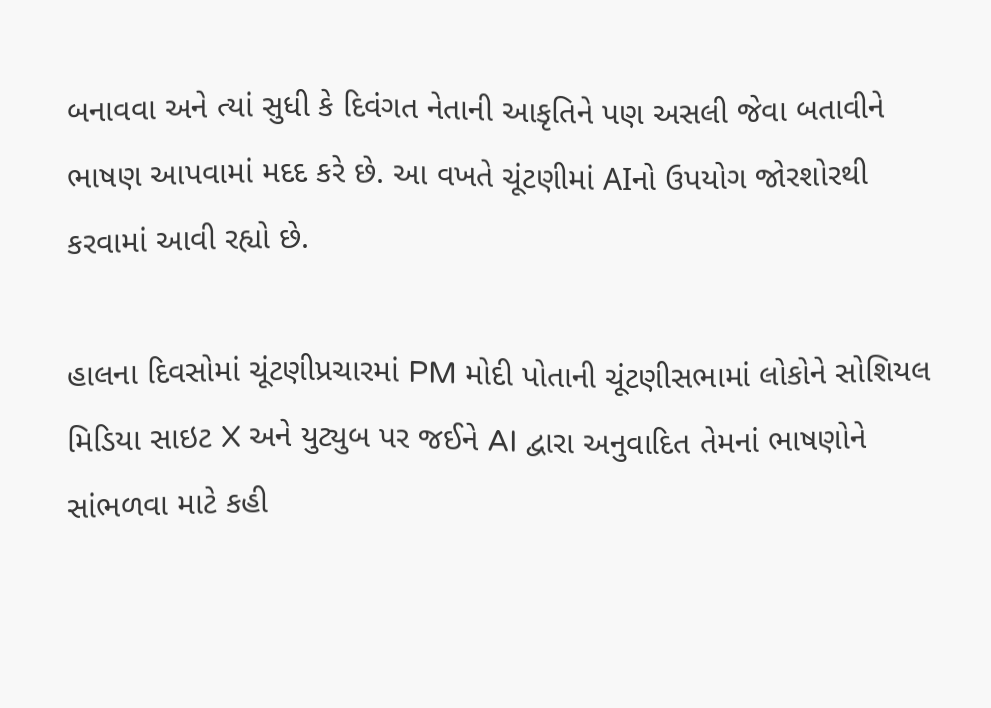બનાવવા અને ત્યાં સુધી કે દિવંગત નેતાની આકૃતિને પણ અસલી જેવા બતાવીને ભાષણ આપવામાં મદદ કરે છે. આ વખતે ચૂંટણીમાં AIનો ઉપયોગ જોરશોરથી કરવામાં આવી રહ્યો છે.

હાલના દિવસોમાં ચૂંટણીપ્રચારમાં PM મોદી પોતાની ચૂંટણીસભામાં લોકોને સોશિયલ મિડિયા સાઇટ X અને યુટ્યુબ પર જઈને AI દ્વારા અનુવાદિત તેમનાં ભાષણોને સાંભળવા માટે કહી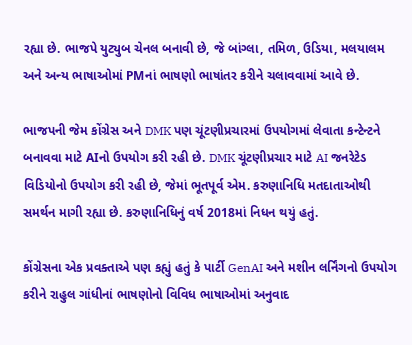રહ્યા છે. ભાજપે યુટ્યુબ ચેનલ બનાવી છે, જે બાંગ્લા, તમિળ, ઉડિયા, મલયાલમ અને અન્ય ભાષાઓમાં PMનાં ભાષણો ભાષાંતર કરીને ચલાવવામાં આવે છે.

ભાજપની જેમ કોંગ્રેસ અને DMK પણ ચૂંટણીપ્રચારમાં ઉપયોગમાં લેવાતા કન્ટેન્ટને બનાવવા માટે AIનો ઉપયોગ કરી રહી છે. DMK ચૂંટણીપ્રચાર માટે AI જનરેટેડ વિડિયોનો ઉપયોગ કરી રહી છે, જેમાં ભૂતપૂર્વ એમ. કરુણાનિધિ મતદાતાઓથી સમર્થન માગી રહ્યા છે. કરુણાનિધિનું વર્ષ 2018માં નિધન થયું હતું.

કોંગ્રેસના એક પ્રવક્તાએ પણ કહ્યું હતું કે પાર્ટી GenAI અને મશીન લર્નિંગનો ઉપયોગ કરીને રાહુલ ગાંધીનાં ભાષણોનો વિવિધ ભાષાઓમાં અનુવાદ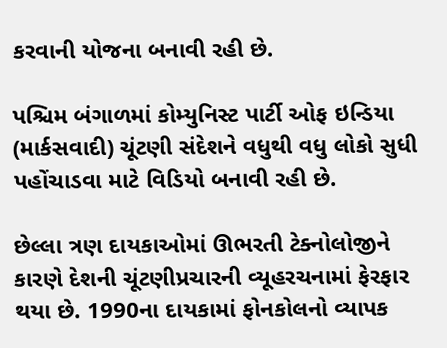કરવાની યોજના બનાવી રહી છે.

પશ્ચિમ બંગાળમાં કોમ્યુનિસ્ટ પાર્ટી ઓફ ઇન્ડિયા (માર્કસવાદી) ચૂંટણી સંદેશને વધુથી વધુ લોકો સુધી પહોંચાડવા માટે વિડિયો બનાવી રહી છે.

છેલ્લા ત્રણ દાયકાઓમાં ઊભરતી ટેક્નોલોજીને કારણે દેશની ચૂંટણીપ્રચારની વ્યૂહરચનામાં ફેરફાર થયા છે. 1990ના દાયકામાં ફોનકોલનો વ્યાપક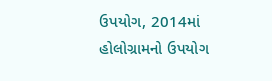ઉપયોગ, 2014માં હોલોગ્રામનો ઉપયોગ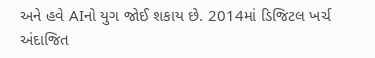અને હવે AIનો યુગ જોઈ શકાય છે. 2014માં ડિજિટલ ખર્ચ અંદાજિત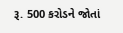રૂ. 500 કરોડને જોતાં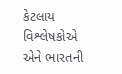કેટલાય વિશ્લેષકોએ એને ભારતની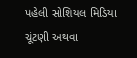પહેલી સોશિયલ મિડિયા ચૂંટણી અથવા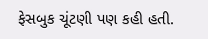ફેસબુક ચૂંટણી પણ કહી હતી.